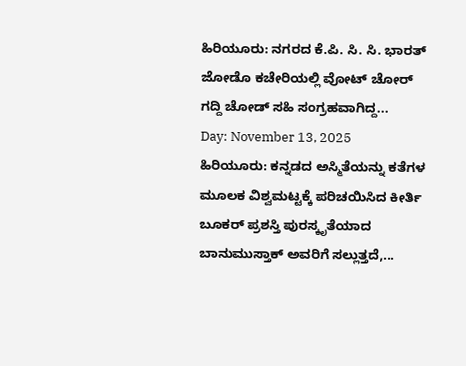ಹಿರಿಯೂರು: ನಗರದ ಕೆ.ಪಿ. ಸಿ. ಸಿ. ಭಾರತ್ ಜೋಡೊ ಕಚೇರಿಯಲ್ಲಿ ವೋಟ್ ಚೋರ್ ಗದ್ದಿ ಚೋಡ್ ಸಹಿ ಸಂಗ್ರಹವಾಗಿದ್ದ...
Day: November 13, 2025
ಹಿರಿಯೂರು: ಕನ್ನಡದ ಅಸ್ಮಿತೆಯನ್ನು ಕತೆಗಳ ಮೂಲಕ ವಿಶ್ವಮಟ್ಟಕ್ಕೆ ಪರಿಚಯಿಸಿದ ಕೀರ್ತಿ ಬೂಕರ್ ಪ್ರಶಸ್ತಿ ಪುರಸ್ಕೃತೆಯಾದ ಬಾನುಮುಸ್ತಾಕ್ ಅವರಿಗೆ ಸಲ್ಲುತ್ತದೆ,...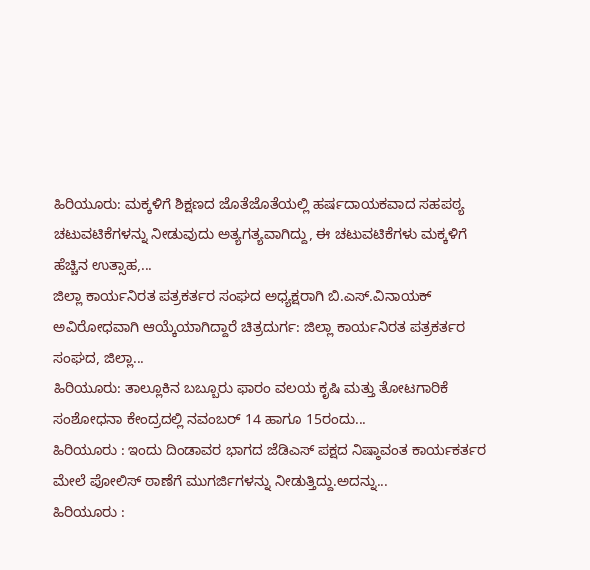ಹಿರಿಯೂರು: ಮಕ್ಕಳಿಗೆ ಶಿಕ್ಷಣದ ಜೊತೆಜೊತೆಯಲ್ಲಿ ಹರ್ಷದಾಯಕವಾದ ಸಹಪಠ್ಯ ಚಟುವಟಿಕೆಗಳನ್ನು ನೀಡುವುದು ಅತ್ಯಗತ್ಯವಾಗಿದ್ದು, ಈ ಚಟುವಟಿಕೆಗಳು ಮಕ್ಕಳಿಗೆ ಹೆಚ್ಚಿನ ಉತ್ಸಾಹ,...
ಜಿಲ್ಲಾ ಕಾರ್ಯನಿರತ ಪತ್ರಕರ್ತರ ಸಂಘದ ಅಧ್ಯಕ್ಷರಾಗಿ ಬಿ.ಎಸ್.ವಿನಾಯಕ್ ಅವಿರೋಧವಾಗಿ ಆಯ್ಕೆಯಾಗಿದ್ದಾರೆ ಚಿತ್ರದುರ್ಗ: ಜಿಲ್ಲಾ ಕಾರ್ಯನಿರತ ಪತ್ರಕರ್ತರ ಸಂಘದ, ಜಿಲ್ಲಾ...
ಹಿರಿಯೂರು: ತಾಲ್ಲೂಕಿನ ಬಬ್ಬೂರು ಫಾರಂ ವಲಯ ಕೃಷಿ ಮತ್ತು ತೋಟಗಾರಿಕೆ ಸಂಶೋಧನಾ ಕೇಂದ್ರದಲ್ಲಿ ನವಂಬರ್ 14 ಹಾಗೂ 15ರಂದು...
ಹಿರಿಯೂರು : ಇಂದು ದಿಂಡಾವರ ಭಾಗದ ಜೆಡಿಎಸ್ ಪಕ್ಷದ ನಿಷ್ಠಾವಂತ ಕಾರ್ಯಕರ್ತರ ಮೇಲೆ ಪೋಲಿಸ್ ಠಾಣೆಗೆ ಮುಗರ್ಜಿಗಳನ್ನು ನೀಡುತ್ತಿದ್ದು.ಅದನ್ನು...
ಹಿರಿಯೂರು :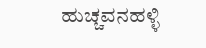ಹುಚ್ಚವನಹಳ್ಳಿ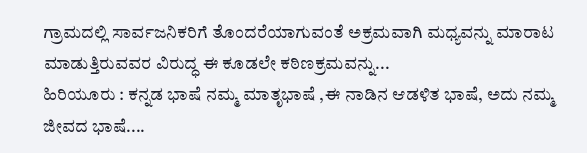ಗ್ರಾಮದಲ್ಲಿ ಸಾರ್ವಜನಿಕರಿಗೆ ತೊಂದರೆಯಾಗುವಂತೆ ಅಕ್ರಮವಾಗಿ ಮಧ್ಯವನ್ನು ಮಾರಾಟ ಮಾಡುತ್ತಿರುವವರ ವಿರುದ್ಧ ಈ ಕೂಡಲೇ ಕಠಿಣಕ್ರಮವನ್ನು...
ಹಿರಿಯೂರು : ಕನ್ನಡ ಭಾಷೆ ನಮ್ಮ ಮಾತೃಭಾಷೆ ,ಈ ನಾಡಿನ ಆಡಳಿತ ಭಾಷೆ, ಅದು ನಮ್ಮ ಜೀವದ ಭಾಷೆ....